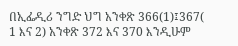በኢፌዲሪ ንግድ ህግ አንቀጽ 366(1)፤367( 1 እና 2) አንቀጽ 372 እና 370 እንዲሁም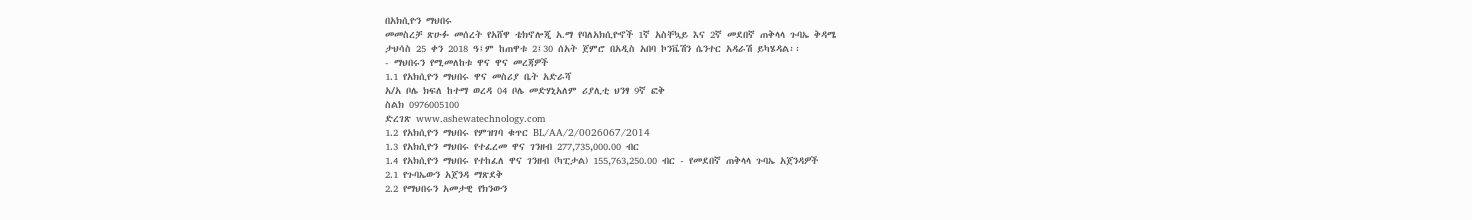በአክሲዮን ማህበሩ
መመስረቻ ጽሁፉ መሰረት የአሸዋ ቴክኖሎጂ አ.ማ የባለአክሲዮኖች 1ኛ አስቸኳይ እና 2ኛ መደበኛ ጠቅላላ ጉባኤ ቅዳሜ
ታህሳስ 25 ቀን 2018 ዓ፤ም ከጠዋቱ 2፤30 ሰአት ጀምሮ በአዲስ አበባ ኮንቬሽን ሴንተር አዳራሽ ይካሄዳል፡፡
- ማህበሩን የሚመለከቱ ዋና ዋና መረጃዎች
1.1 የአክሲዮን ማህበሩ ዋና መስሪያ ቤት አድራሻ
አ/አ ቦሌ ክፍለ ከተማ ወረዳ 04 ቦሌ መድሃኒአለም ሪያሊቲ ህንፃ 9ኛ ፎቅ
ስልክ 0976005100
ድረገጽ www.ashewatechnology.com
1.2 የአክሲዮን ማህበሩ የምዝገባ ቁጥር BL/AA/2/0026067/2014
1.3 የአክሲዮን ማህበሩ የተፈረመ ዋና ገንዘብ 277,735,000.00 ብር
1.4 የአክሲዮን ማህበሩ የተከፈለ ዋና ገንዘብ (ካፒታል) 155,763,250.00 ብር - የመደበኛ ጠቅላላ ጉባኤ አጀንዳዎች
2.1 የጉባኤውን አጀንዳ ማጽደቅ
2.2 የማህበሩን አመታዊ የክንውን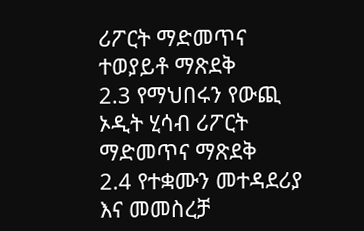ሪፖርት ማድመጥና ተወያይቶ ማጽደቅ
2.3 የማህበሩን የውጪ ኦዲት ሂሳብ ሪፖርት ማድመጥና ማጽደቅ
2.4 የተቋሙን መተዳደሪያ እና መመስረቻ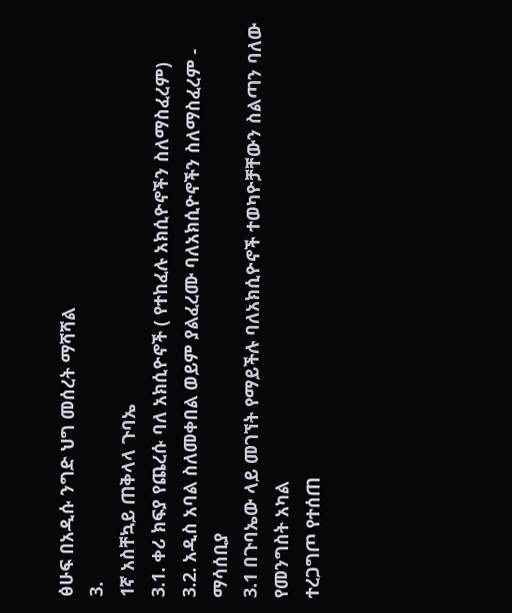ፅሁፍ በአዲሱ ንግድ ህግ መሰረት ማሻሻል
3.
1ኛ አስቸኳይ ጠቅላላ ጉባኤ
3.1. ቀሪ ክፍያ የጨረሱ ባለ አክሲዮኖች ( የተከፈሉ አክሲዮኖችን ስለማስፈረም)
3.2. አዲስ አባል ስለመቀበል ወይም ያልፈረሙ ባለአክሲዮኖችን ስለማስፈረም - ማሳሰቢያ
3.1 በጉባኤው ላይ መገኘት የማይችሉ ባለአክሲዮኖች ተወካዮቻቸውን ስልጣን ባለው የመንግስት አካል
ተረጋግጦ የተሰጠ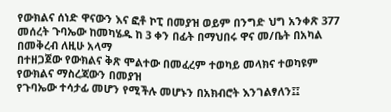የውክልና ሰነድ ዋናውን እና ፎቶ ኮፒ በመያዝ ወይም በንግድ ህግ አንቀጽ 377
መሰረት ጉባኤው ከመካሄዱ ከ 3 ቀን በፊት በማህበሩ ዋና መ/ቤት በአካል በመቅረብ ለዚሁ አላማ
በተዘጋጀው የውክልና ቅጽ ሞልተው በመፈረም ተወካይ መላክና ተወካዩም የውክልና ማስረጃውን በመያዝ
የጉባኤው ተሳታፊ መሆን የሚችሉ መሆኑን በአክብሮት እንገልፃለን፤፤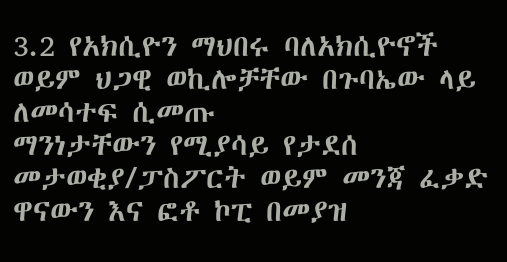3.2 የአክሲዮን ማህበሩ ባለአክሲዮኖች ወይም ህጋዊ ወኪሎቻቸው በጉባኤው ላይ ለመሳተፍ ሲመጡ
ማንነታቸውን የሚያሳይ የታደሰ መታወቂያ/ፓስፖርት ወይም መንጃ ፈቃድ ዋናውን እና ፎቶ ኮፒ በመያዝ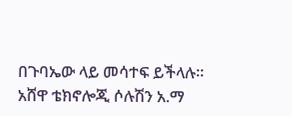በጉባኤው ላይ መሳተፍ ይችላሉ፡፡
አሸዋ ቴክኖሎጂ ሶሉሽን አ.ማ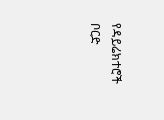የዳይሬክተሮች ቦርድ